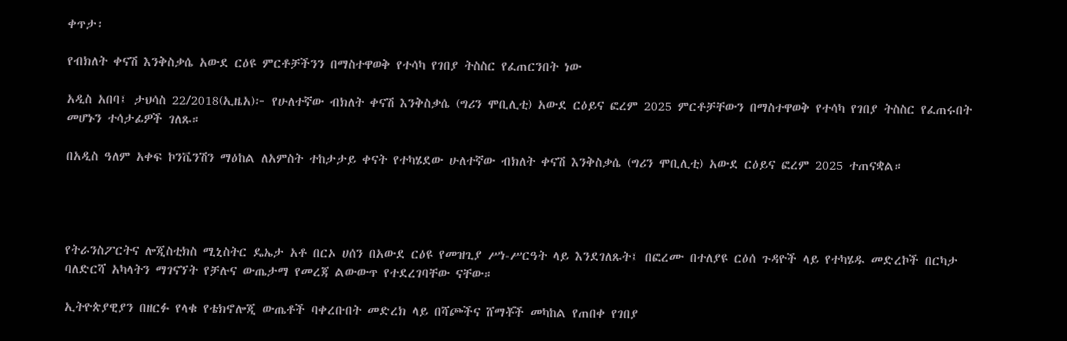ቀጥታ፡

የብክለት ቀናሽ እንቅስቃሴ አውደ ርዕዩ ምርቶቻችንን በማስተዋወቅ የተሳካ የገበያ ትስስር የፈጠርንበት ነው

አዲስ አበባ፤ ታህሳስ 22/2018(ኢዜአ)፦ የሁለተኛው ብክለት ቀናሽ እንቅስቃሴ (ግሪን ሞቢሊቲ) አውደ ርዕይና ፎረም 2025 ምርቶቻቸውን በማስተዋወቅ የተሳካ የገበያ ትስስር የፈጠሩበት መሆኑን ተሳታፊዎች ገለጹ።

በአዲስ ዓለም አቀፍ ኮንቬንሽን ማዕከል ለአምስት ተከታታይ ቀናት የተካሄደው ሁለተኛው ብክለት ቀናሽ እንቅስቃሴ (ግሪን ሞቢሊቲ) አውደ ርዕይና ፎረም 2025 ተጠናቋል።




የትራንስፖርትና ሎጂስቲክስ ሚኒስትር ዴኤታ አቶ በርኦ ሀሰን በአውደ ርዕዩ የመዝጊያ ሥነ-ሥርዓት ላይ እንደገለጹት፤ በፎረሙ በተለያዩ ርዕሰ ጉዳዮች ላይ የተካሄዱ መድረኮች በርካታ ባለድርሻ አካላትን ማገናኘት የቻሉና ውጤታማ የመረጃ ልውውጥ የተደረገባቸው ናቸው።

ኢትዮጵያዊያን በዘርፉ የላቁ የቴክኖሎጂ ውጤቶች ባቀረቡበት መድረክ ላይ በሻጮችና ሸማቾች መካከል የጠበቀ የገበያ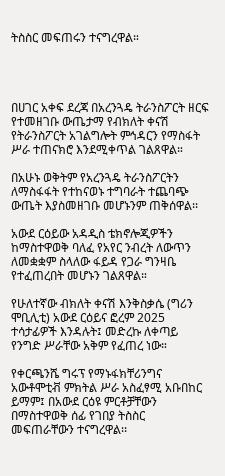ትስስር መፍጠሩን ተናግረዋል።




በሀገር አቀፍ ደረጃ በአረንጓዴ ትራንስፖርት ዘርፍ የተመዘገቡ ውጤታማ የብክለት ቀናሽ የትራንስፖርት አገልግሎት ምኅዳርን የማስፋት ሥራ ተጠናክሮ እንደሚቀጥል ገልጸዋል።

በአሁኑ ወቅትም የአረንጓዴ ትራንስፖርትን ለማስፋፋት የተከናወኑ ተግባራት ተጨባጭ ውጤት እያስመዘገቡ መሆኑንም ጠቅሰዋል፡፡

አውደ ርዕይው አዳዲስ ቴክኖሎጂዎችን ከማስተዋወቅ ባለፈ የአየር ንብረት ለውጥን ለመቋቋም ስላለው ፋይዳ የጋራ ግንዛቤ የተፈጠረበት መሆኑን ገልጸዋል።

የሁለተኛው ብክለት ቀናሽ እንቅስቃሴ (ግሪን ሞቢሊቲ) አውደ ርዕይና ፎረም 2025 ተሳታፊዎች እንዳሉት፤ መድረኩ ለቀጣይ የንግድ ሥራቸው አቅም የፈጠረ ነው።

የቀርጫንሼ ግሩፕ የማኑፋክቸሪንግና አውቶሞቲቭ ምክትል ሥራ አስፈፃሚ አቡበከር ይማም፤ በአውደ ርዕዩ ምርቶቻቸውን በማስተዋወቅ ሰፊ የገበያ ትስስር መፍጠራቸውን ተናግረዋል፡፡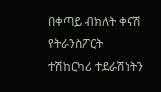በቀጣይ ብክለት ቀናሽ የትራንስፖርት ተሽከርካሪ ተደራሽነትን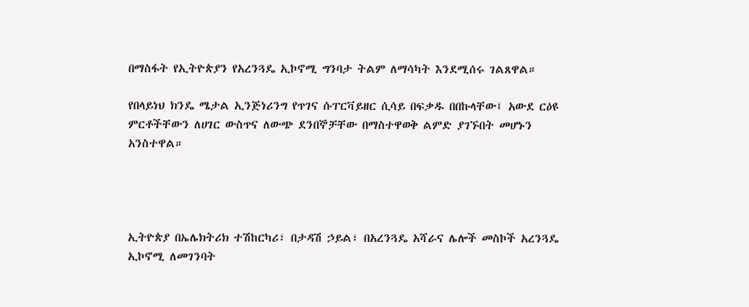በማስፋት የኢትዮጵያን የአረንጓዴ ኢኮኖሚ ግንባታ ትልም ለማሳካት እንደሚሰሩ ገልጸዋል።

የበላይነህ ክንዴ ሜታል ኢንጅነሪንግ የጥገና ሱፐርቫይዘር ሲሳይ በፍቃዱ በበኩላቸው፤ አውደ ርዕዩ ምርቶችቸውን ለሀገር ውስጥና ለውጭ ደንበኞቻቸው በማስተዋወቅ ልምድ ያገኙበት መሆኑን አንስተዋል።




ኢትዮጵያ በኤሌክትሪክ ተሽከርካሪ፣ በታዳሽ ኃይል፣ በአረንጓዴ አሻራና ሌሎች መስኮች አረንጓዴ ኢኮኖሚ ለመገንባት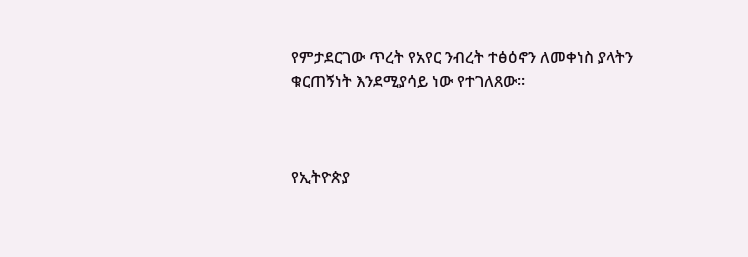የምታደርገው ጥረት የአየር ንብረት ተፅዕኖን ለመቀነስ ያላትን ቁርጠኝነት እንደሚያሳይ ነው የተገለጸው።



የኢትዮጵያ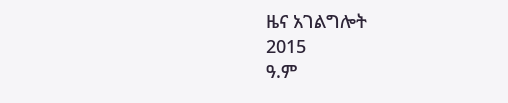ዜና አገልግሎት
2015
ዓ.ም